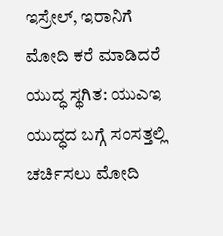ಇಸ್ರೇಲ್, ಇರಾನಿಗೆ ಮೋದಿ ಕರೆ ಮಾಡಿದರೆ ಯುದ್ಧ ಸ್ಥಗಿತ: ಯುಎಇ
ಯುದ್ಧದ ಬಗ್ಗೆ ಸಂಸತ್ತಲ್ಲಿ ಚರ್ಚಿಸಲು ಮೋದಿ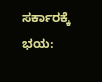ಸರ್ಕಾರಕ್ಕೆ ಭಯ: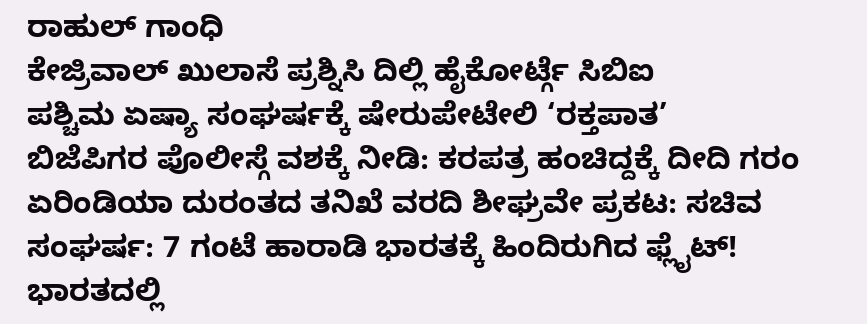ರಾಹುಲ್ ಗಾಂಧಿ
ಕೇಜ್ರಿವಾಲ್ ಖುಲಾಸೆ ಪ್ರಶ್ನಿಸಿ ದಿಲ್ಲಿ ಹೈಕೋರ್ಟ್ಗೆ ಸಿಬಿಐ
ಪಶ್ಚಿಮ ಏಷ್ಯಾ ಸಂಘರ್ಷಕ್ಕೆ ಷೇರುಪೇಟೇಲಿ ‘ರಕ್ತಪಾತ’
ಬಿಜೆಪಿಗರ ಪೊಲೀಸ್ಗೆ ವಶಕ್ಕೆ ನೀಡಿ: ಕರಪತ್ರ ಹಂಚಿದ್ದಕ್ಕೆ ದೀದಿ ಗರಂ
ಏರಿಂಡಿಯಾ ದುರಂತದ ತನಿಖೆ ವರದಿ ಶೀಘ್ರವೇ ಪ್ರಕಟ: ಸಚಿವ
ಸಂಘರ್ಷ: 7 ಗಂಟೆ ಹಾರಾಡಿ ಭಾರತಕ್ಕೆ ಹಿಂದಿರುಗಿದ ಫ್ಲೈಟ್!
ಭಾರತದಲ್ಲಿ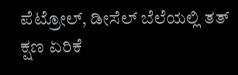ಪೆಟ್ರೋಲ್, ಡೀಸೆಲ್ ಬೆಲೆಯಲ್ಲಿ ತತ್ ಕ್ಷಣ ಏರಿಕೆ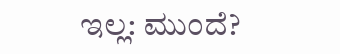ಇಲ್ಲ: ಮುಂದೆ?